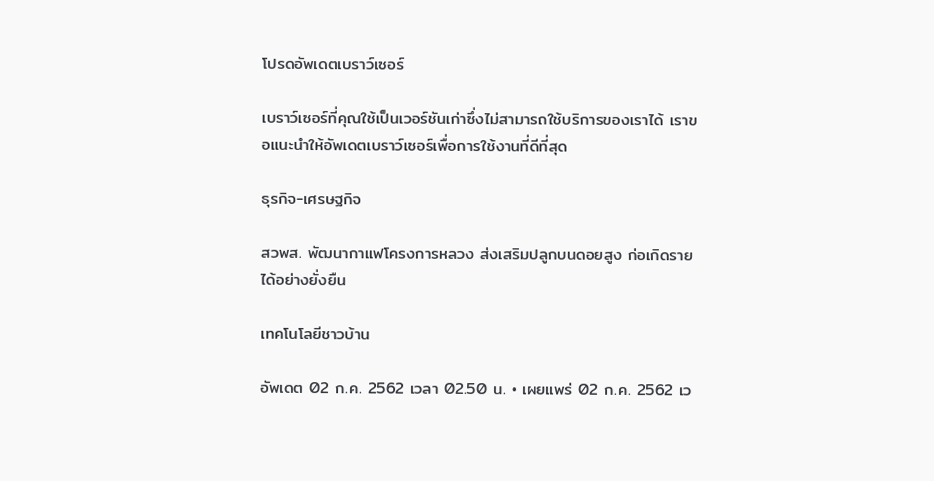โปรดอัพเดตเบราว์เซอร์

เบราว์เซอร์ที่คุณใช้เป็นเวอร์ชันเก่าซึ่งไม่สามารถใช้บริการของเราได้ เราขอแนะนำให้อัพเดตเบราว์เซอร์เพื่อการใช้งานที่ดีที่สุด

ธุรกิจ-เศรษฐกิจ

สวพส. พัฒนากาแฟโครงการหลวง ส่งเสริมปลูกบนดอยสูง ก่อเกิดรายได้อย่างยั่งยืน

เทคโนโลยีชาวบ้าน

อัพเดต 02 ก.ค. 2562 เวลา 02.50 น. • เผยแพร่ 02 ก.ค. 2562 เว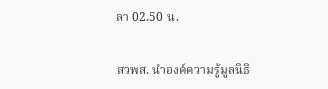ลา 02.50 น.

สวพส. นำองค์ความรู้มูลนิธิ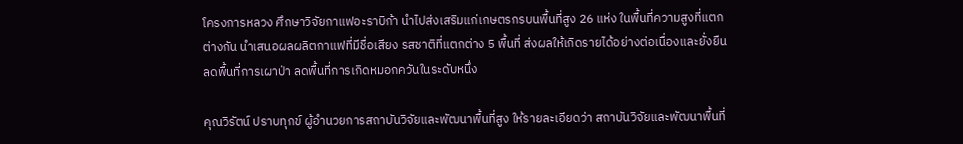โครงการหลวง ศึกษาวิจัยกาแฟอะราบิก้า นำไปส่งเสริมแก่เกษตรกรบนพื้นที่สูง 26 แห่ง ในพื้นที่ความสูงที่แตกต่างกัน นำเสนอผลผลิตกาแฟที่มีชื่อเสียง รสชาติที่แตกต่าง 5 พื้นที่ ส่งผลให้เกิดรายได้อย่างต่อเนื่องและยั่งยืน ลดพื้นที่การเผาป่า ลดพื้นที่การเกิดหมอกควันในระดับหนึ่ง

คุณวิรัตน์ ปราบทุกข์ ผู้อำนวยการสถาบันวิจัยและพัฒนาพื้นที่สูง ให้รายละเอียดว่า สถาบันวิจัยและพัฒนาพื้นที่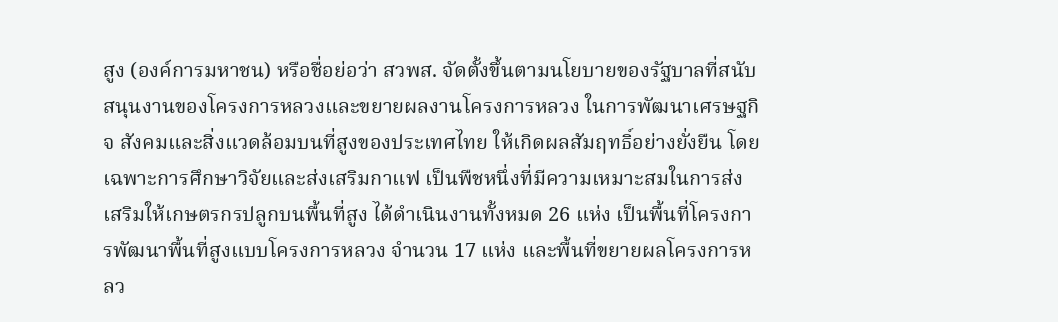สูง (องค์การมหาชน) หรือชื่อย่อว่า สวพส. จัดตั้งขึ้นตามนโยบายของรัฐบาลที่สนับสนุนงานของโครงการหลวงและขยายผลงานโครงการหลวง ในการพัฒนาเศรษฐกิจ สังคมและสิ่งแวดล้อมบนที่สูงของประเทศไทย ให้เกิดผลสัมฤทธิ์อย่างยั่งยืน โดยเฉพาะการศึกษาวิจัยและส่งเสริมกาแฟ เป็นพืชหนึ่งที่มีความเหมาะสมในการส่งเสริมให้เกษตรกรปลูกบนพื้นที่สูง ได้ดำเนินงานทั้งหมด 26 แห่ง เป็นพื้นที่โครงการพัฒนาพื้นที่สูงแบบโครงการหลวง จำนวน 17 แห่ง และพื้นที่ขยายผลโครงการหลว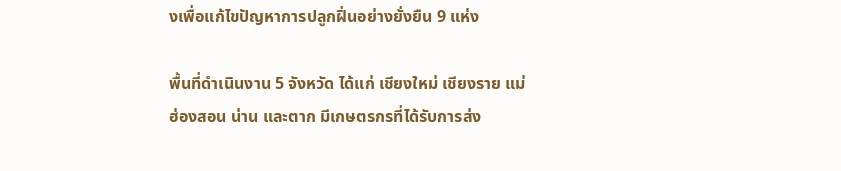งเพื่อแก้ไขปัญหาการปลูกฝิ่นอย่างยั่งยืน 9 แห่ง

พื้นที่ดำเนินงาน 5 จังหวัด ได้แก่ เชียงใหม่ เชียงราย แม่ฮ่องสอน น่าน และตาก มีเกษตรกรที่ได้รับการส่ง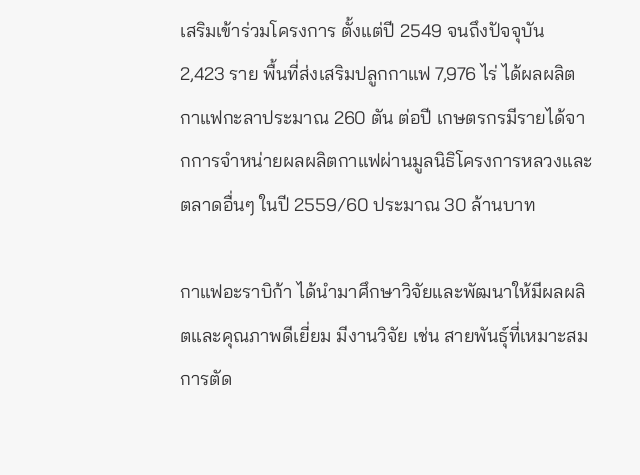เสริมเข้าร่วมโครงการ ตั้งแต่ปี 2549 จนถึงปัจจุบัน 2,423 ราย พื้นที่ส่งเสริมปลูกกาแฟ 7,976 ไร่ ได้ผลผลิตกาแฟกะลาประมาณ 260 ตัน ต่อปี เกษตรกรมีรายได้จากการจำหน่ายผลผลิตกาแฟผ่านมูลนิธิโครงการหลวงและตลาดอื่นๆ ในปี 2559/60 ประมาณ 30 ล้านบาท

กาแฟอะราบิก้า ได้นำมาศึกษาวิจัยและพัฒนาให้มีผลผลิตและคุณภาพดีเยี่ยม มีงานวิจัย เช่น สายพันธุ์ที่เหมาะสม การตัด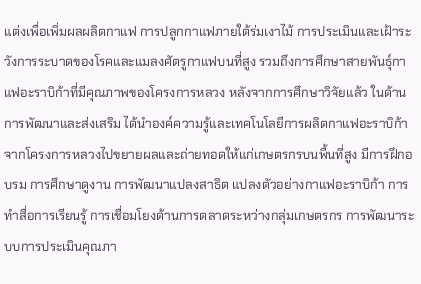แต่งเพื่อเพิ่มผลผลิตกาแฟ การปลูกกาแฟภายใต้ร่มเงาไม้ การประเมินและเฝ้าระวังการระบาดของโรคและแมลงศัตรูกาแฟบนที่สูง รวมถึงการศึกษาสายพันธุ์กาแฟอะราบิก้าที่มีคุณภาพของโครงการหลวง หลังจากการศึกษาวิจัยแล้ว ในด้านการพัฒนาและส่งเสริม ได้นำองค์ความรู้และเทคโนโลยีการผลิตกาแฟอะราบิก้าจากโครงการหลวงไปขยายผลและถ่ายทอดให้แก่เกษตรกรบนพื้นที่สูง มีการฝึกอบรม การศึกษาดูงาน การพัฒนาแปลงสาธิต แปลงตัวอย่างกาแฟอะราบิก้า การทำสื่อการเรียนรู้ การเชื่อมโยงด้านการตลาดระหว่างกลุ่มเกษตรกร การพัฒนาระบบการประเมินคุณภา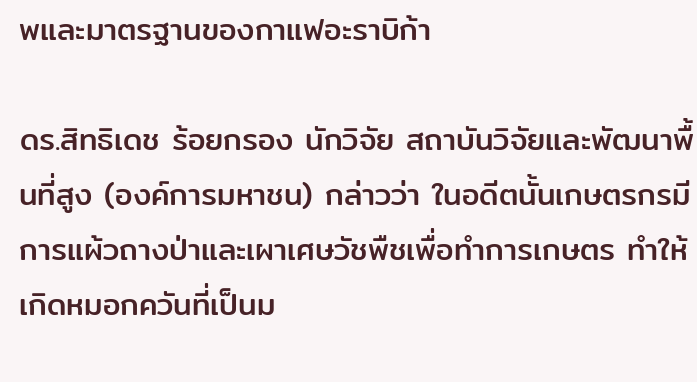พและมาตรฐานของกาแฟอะราบิก้า

ดร.สิทธิเดช ร้อยกรอง นักวิจัย สถาบันวิจัยและพัฒนาพื้นที่สูง (องค์การมหาชน) กล่าวว่า ในอดีตนั้นเกษตรกรมีการแผ้วถางป่าและเผาเศษวัชพืชเพื่อทำการเกษตร ทำให้เกิดหมอกควันที่เป็นม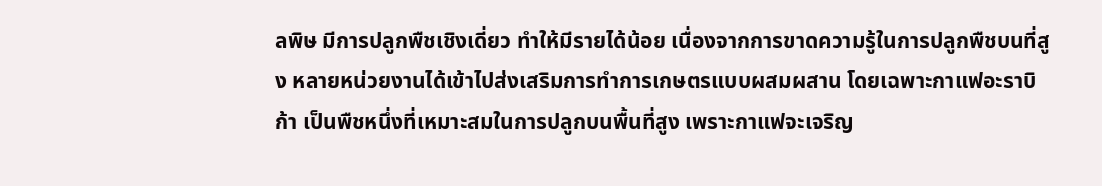ลพิษ มีการปลูกพืชเชิงเดี่ยว ทำให้มีรายได้น้อย เนื่องจากการขาดความรู้ในการปลูกพืชบนที่สูง หลายหน่วยงานได้เข้าไปส่งเสริมการทำการเกษตรแบบผสมผสาน โดยเฉพาะกาแฟอะราบิก้า เป็นพืชหนึ่งที่เหมาะสมในการปลูกบนพื้นที่สูง เพราะกาแฟจะเจริญ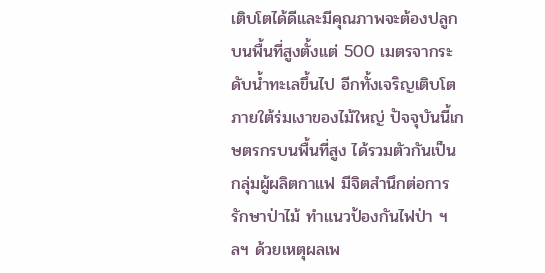เติบโตได้ดีและมีคุณภาพจะต้องปลูกบนพื้นที่สูงตั้งแต่ 500 เมตรจากระดับน้ำทะเลขึ้นไป อีกทั้งเจริญเติบโตภายใต้ร่มเงาของไม้ใหญ่ ปัจจุบันนี้เกษตรกรบนพื้นที่สูง ได้รวมตัวกันเป็นกลุ่มผู้ผลิตกาแฟ มีจิตสำนึกต่อการรักษาป่าไม้ ทำแนวป้องกันไฟป่า ฯลฯ ด้วยเหตุผลเพ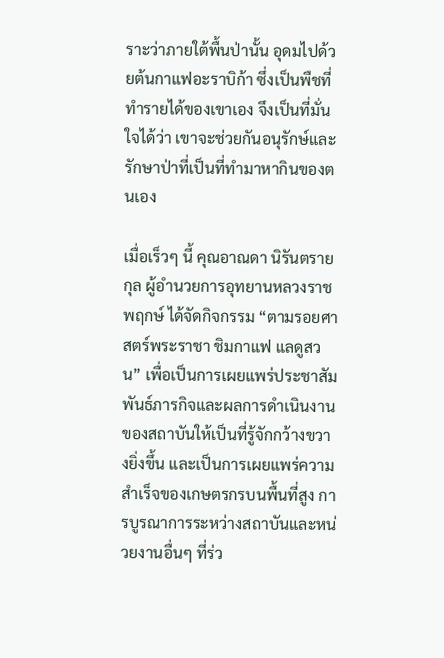ราะว่าภายใต้พื้นป่านั้น อุดมไปด้วยต้นกาแฟอะราบิก้า ซึ่งเป็นพืชที่ทำรายได้ของเขาเอง จึงเป็นที่มั่นใจได้ว่า เขาจะช่วยกันอนุรักษ์และรักษาป่าที่เป็นที่ทำมาหากินของตนเอง

เมื่อเร็วๆ นี้ คุณอาณดา นิรันตรายกุล ผู้อำนวยการอุทยานหลวงราชพฤกษ์ ได้จัดกิจกรรม “ตามรอยศาสตร์พระราชา ชิมกาแฟ แลดูสวน” เพื่อเป็นการเผยแพร่ประชาสัมพันธ์ภารกิจและผลการดำเนินงานของสถาบันให้เป็นที่รู้จักกว้างขวางยิ่งขึ้น และเป็นการเผยแพร่ความสำเร็จของเกษตรกรบนพื้นที่สูง การบูรณาการระหว่างสถาบันและหน่วยงานอื่นๆ ที่ร่ว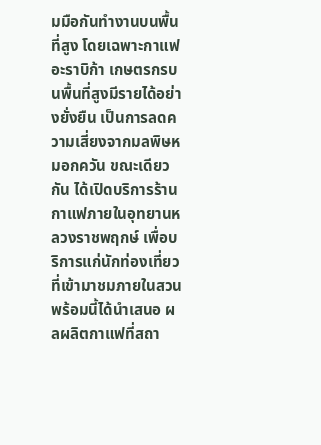มมือกันทำงานบนพื้นที่สูง โดยเฉพาะกาแฟอะราบิก้า เกษตรกรบนพื้นที่สูงมีรายได้อย่างยั่งยืน เป็นการลดความเสี่ยงจากมลพิษหมอกควัน ขณะเดียวกัน ได้เปิดบริการร้านกาแฟภายในอุทยานหลวงราชพฤกษ์ เพื่อบริการแก่นักท่องเที่ยวที่เข้ามาชมภายในสวน พร้อมนี้ได้นำเสนอ ผลผลิตกาแฟที่สถา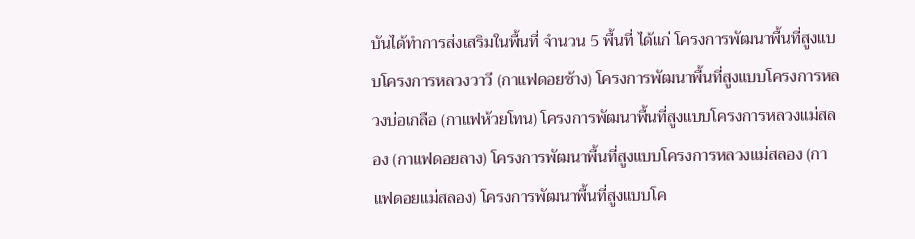บันได้ทำการส่งเสริมในพื้นที่ จำนวน 5 พื้นที่ ได้แก่ โครงการพัฒนาพื้นที่สูงแบบโครงการหลวงวาวี (กาแฟดอยช้าง) โครงการพัฒนาพื้นที่สูงแบบโครงการหลวงบ่อเกลือ (กาแฟห้วยโทน) โครงการพัฒนาพื้นที่สูงแบบโครงการหลวงแม่สลอง (กาแฟดอยลาง) โครงการพัฒนาพื้นที่สูงแบบโครงการหลวงแม่สลอง (กาแฟดอยแม่สลอง) โครงการพัฒนาพื้นที่สูงแบบโค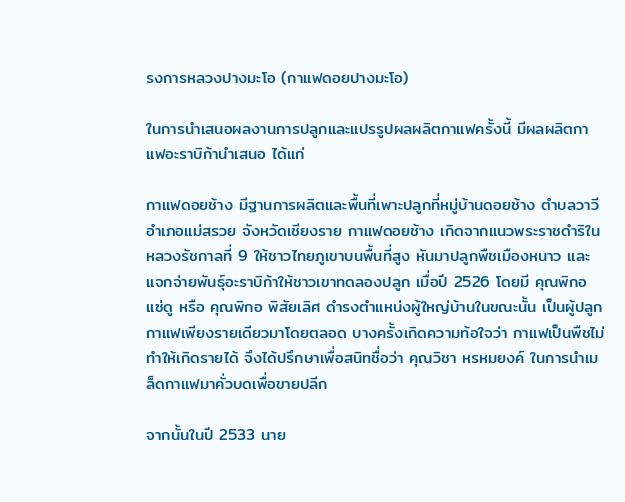รงการหลวงปางมะโอ (กาแฟดอยปางมะโอ)

ในการนำเสนอผลงานการปลูกและแปรรูปผลผลิตกาแฟครั้งนี้ มีผลผลิตกาแฟอะราบิก้านำเสนอ ได้แก่

กาแฟดอยช้าง มีฐานการผลิตและพื้นที่เพาะปลูกที่หมู่บ้านดอยช้าง ตำบลวาวี อำเภอแม่สรวย จังหวัดเชียงราย กาแฟดอยช้าง เกิดจากแนวพระราชดำริในหลวงรัชกาลที่ 9 ให้ชาวไทยภูเขาบนพื้นที่สูง หันมาปลูกพืชเมืองหนาว และแจกจ่ายพันธุ์อะราบิก้าให้ชาวเขาทดลองปลูก เมื่อปี 2526 โดยมี คุณพิกอ แซ่ดู หรือ คุณพิกอ พิสัยเลิศ ดำรงตำแหน่งผู้ใหญ่บ้านในขณะนั้น เป็นผู้ปลูกกาแฟเพียงรายเดียวมาโดยตลอด บางครั้งเกิดความท้อใจว่า กาแฟเป็นพืชไม่ทำให้เกิดรายได้ จึงได้ปรึกษาเพื่อสนิทชื่อว่า คุณวิชา หรหมยงค์ ในการนำเมล็ดกาแฟมาคั่วบดเพื่อขายปลีก

จากนั้นในปี 2533 นาย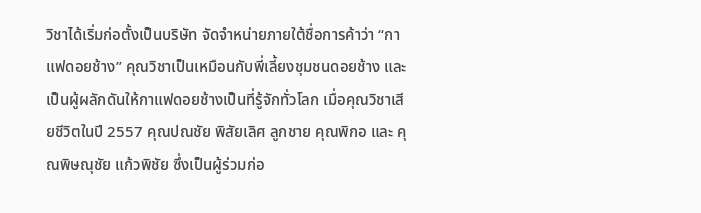วิชาได้เริ่มก่อตั้งเป็นบริษัท จัดจำหน่ายภายใต้ชื่อการค้าว่า “กาแฟดอยช้าง” คุณวิชาเป็นเหมือนกับพี่เลี้ยงชุมชนดอยช้าง และเป็นผู้ผลักดันให้กาแฟดอยช้างเป็นที่รู้จักทั่วโลก เมื่อคุณวิชาเสียชีวิตในปี 2557 คุณปณชัย พิสัยเลิศ ลูกชาย คุณพิกอ และ คุณพิษณุชัย แก้วพิชัย ซึ่งเป็นผู้ร่วมก่อ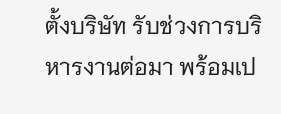ตั้งบริษัท รับช่วงการบริหารงานต่อมา พร้อมเป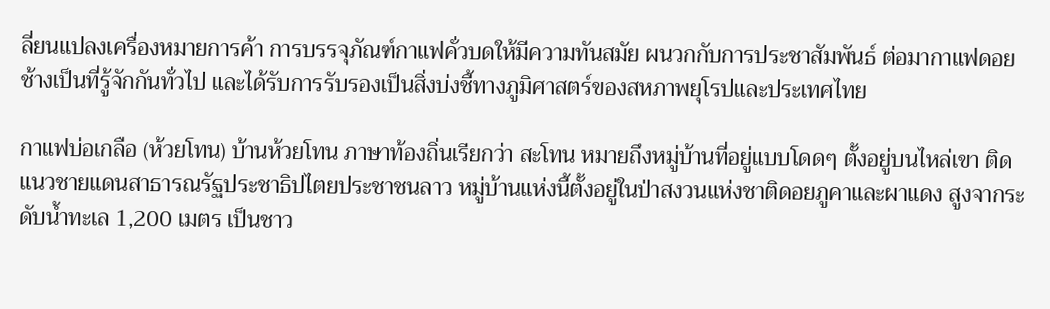ลี่ยนแปลงเครื่องหมายการค้า การบรรจุภัณฑ์กาแฟคั่วบดให้มีความทันสมัย ผนวกกับการประชาสัมพันธ์ ต่อมากาแฟดอยช้างเป็นที่รู้จักกันทั่วไป และได้รับการรับรองเป็นสิ่งบ่งชี้ทางภูมิศาสตร์ของสหภาพยุโรปและประเทศไทย

กาแฟบ่อเกลือ (ห้วยโทน) บ้านห้วยโทน ภาษาท้องถิ่นเรียกว่า สะโทน หมายถึงหมู่บ้านที่อยู่แบบโดดๆ ตั้งอยู่บนไหล่เขา ติดแนวชายแดนสาธารณรัฐประชาธิปไตยประชาชนลาว หมู่บ้านแห่งนี้ตั้งอยู่ในป่าสงวนแห่งชาติดอยภูคาและผาแดง สูงจากระดับน้ำทะเล 1,200 เมตร เป็นชาว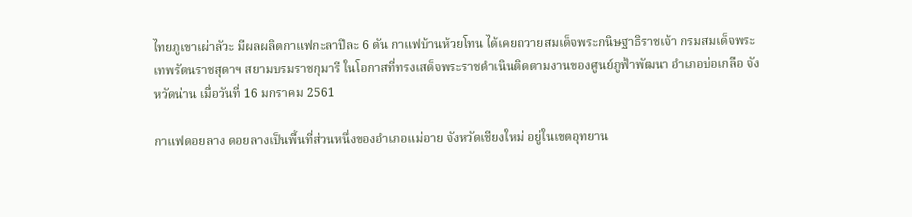ไทยภูเขาเผ่าลัวะ มีผลผลิตกาแฟกะลาปีละ 6 ตัน กาแฟบ้านห้วยโทน ได้เคยถวายสมเด็จพระกนิษฐาธิราชเจ้า กรมสมเด็จพระเทพรัตนราชสุดาฯ สยามบรมราชกุมารี ในโอกาสที่ทรงเสด็จพระราชดำเนินติดตามงานของศูนย์ภูฟ้าพัฒนา อำเภอบ่อเกลือ จังหวัดน่าน เมื่อวันที่ 16 มกราคม 2561

กาแฟดอยลาง ดอยลางเป็นพื้นที่ส่วนหนึ่งของอำเภอแม่อาย จังหวัดเชียงใหม่ อยู่ในเขตอุทยาน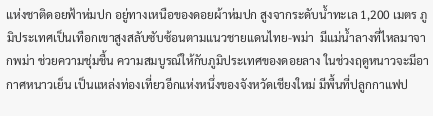แห่งชาติดอยฟ้าห่มปก อยู่ทางเหนือของดอยผ้าห่มปก สูงจากระดับน้ำทะเล 1,200 เมตร ภูมิประเทศเป็นเทือกเขาสูงสลับซับซ้อนตามแนวชายแดนไทย-พม่า  มีแม่น้ำลางที่ไหลมาจากพม่า ช่วยความชุ่มชื้น ความสมบูรณ์ให้กับภูมิประเทศของดอยลาง ในช่วงฤดูหนาวจะมีอากาศหนาวเย็น เป็นแหล่งท่องเที่ยวอีกแห่งหนึ่งของจังหวัดเชียงใหม่ มีพื้นที่ปลูกกาแฟป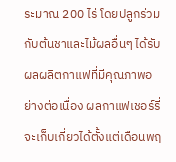ระมาณ 200 ไร่ โดยปลูกร่วมกับต้นชาและไม้ผลอื่นๆ ได้รับผลผลิตกาแฟที่มีคุณภาพอย่างต่อเนื่อง ผลกาแฟเชอร์รี่จะเก็บเกี่ยวได้ตั้งแต่เดือนพฤ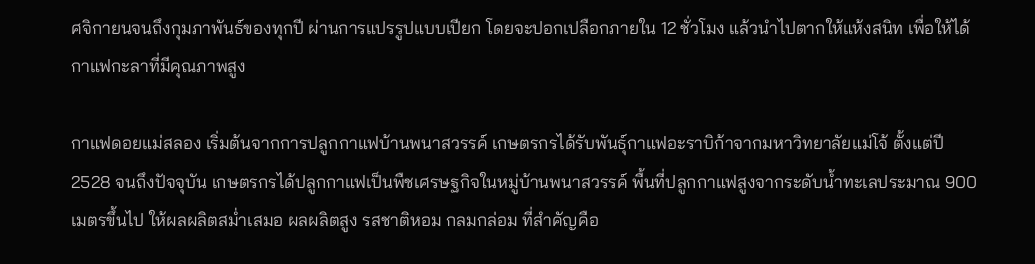ศจิกายนจนถึงกุมภาพันธ์ของทุกปี ผ่านการแปรรูปแบบเปียก โดยจะปอกเปลือกภายใน 12 ชั่วโมง แล้วนำไปตากให้แห้งสนิท เพื่อให้ได้กาแฟกะลาที่มีคุณภาพสูง

กาแฟดอยแม่สลอง เริ่มต้นจากการปลูกกาแฟบ้านพนาสวรรค์ เกษตรกรได้รับพันธุ์กาแฟอะราบิก้าจากมหาวิทยาลัยแม่โจ้ ตั้งแต่ปี 2528 จนถึงปัจจุบัน เกษตรกรได้ปลูกกาแฟเป็นพืชเศรษฐกิจในหมู่บ้านพนาสวรรค์ พื้นที่ปลูกกาแฟสูงจากระดับน้ำทะเลประมาณ 900 เมตรขึ้นไป ให้ผลผลิตสม่ำเสมอ ผลผลิตสูง รสชาติหอม กลมกล่อม ที่สำคัญคือ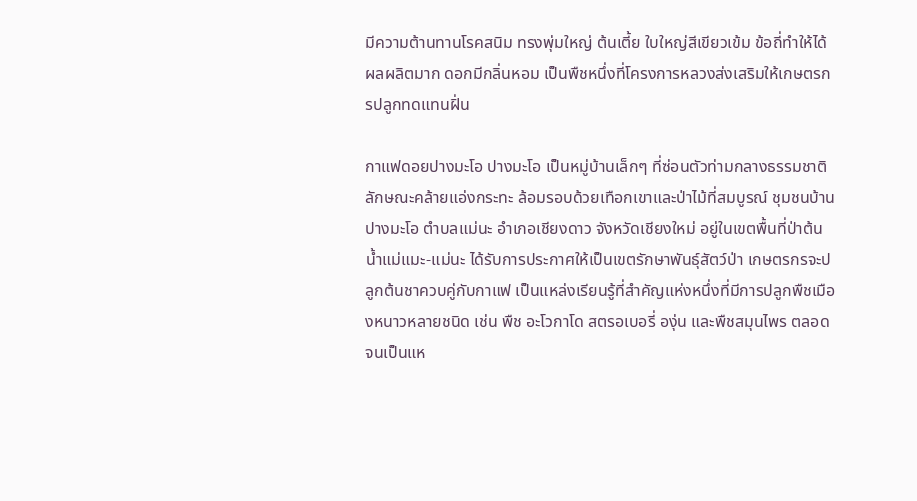มีความต้านทานโรคสนิม ทรงพุ่มใหญ่ ต้นเตี้ย ใบใหญ่สีเขียวเข้ม ข้อถี่ทำให้ได้ผลผลิตมาก ดอกมีกลิ่นหอม เป็นพืชหนึ่งที่โครงการหลวงส่งเสริมให้เกษตรกรปลูกทดแทนฝิ่น

กาแฟดอยปางมะโอ ปางมะโอ เป็นหมู่บ้านเล็กๆ ที่ซ่อนตัวท่ามกลางธรรมชาติ ลักษณะคล้ายแอ่งกระทะ ล้อมรอบด้วยเทือกเขาและป่าไม้ที่สมบูรณ์ ชุมชนบ้านปางมะโอ ตำบลแม่นะ อำเภอเชียงดาว จังหวัดเชียงใหม่ อยู่ในเขตพื้นที่ป่าต้นน้ำแม่แมะ-แม่นะ ได้รับการประกาศให้เป็นเขตรักษาพันธุ์สัตว์ป่า เกษตรกรจะปลูกต้นชาควบคู่กับกาแฟ เป็นแหล่งเรียนรู้ที่สำคัญแห่งหนึ่งที่มีการปลูกพืชเมืองหนาวหลายชนิด เช่น พืช อะโวกาโด สตรอเบอรี่ องุ่น และพืชสมุนไพร ตลอดจนเป็นแห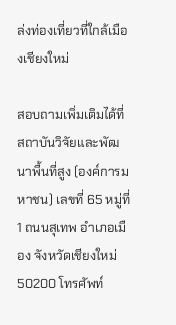ล่งท่องเที่ยวที่ใกล้เมืองเชียงใหม่

สอบถามเพิ่มเติมได้ที่ สถาบันวิจัยและพัฒนาพื้นที่สูง (องค์การมหาชน) เลขที่ 65 หมู่ที่ 1 ถนนสุเทพ อำเภอเมือง จังหวัดเชียงใหม่ 50200 โทรศัพท์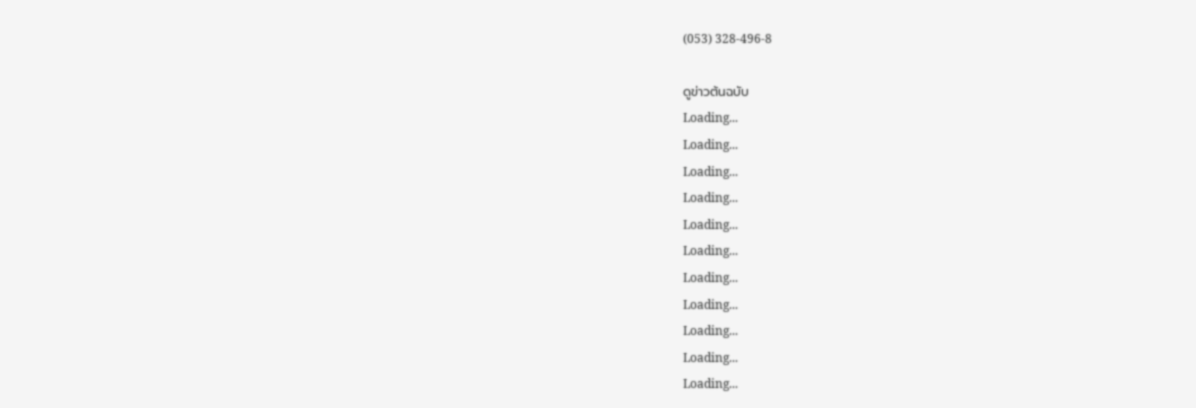(053) 328-496-8

ดูข่าวต้นฉบับ
Loading...
Loading...
Loading...
Loading...
Loading...
Loading...
Loading...
Loading...
Loading...
Loading...
Loading...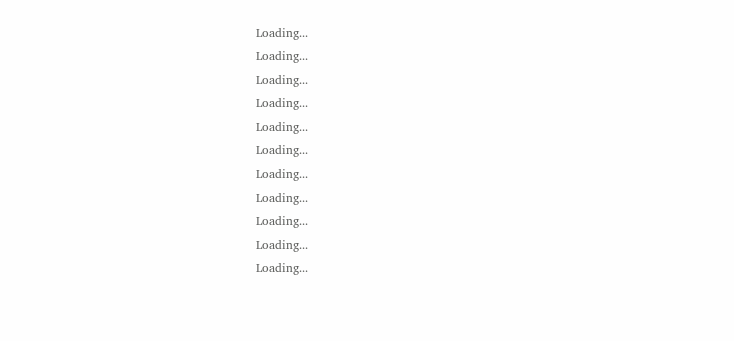Loading...
Loading...
Loading...
Loading...
Loading...
Loading...
Loading...
Loading...
Loading...
Loading...
Loading...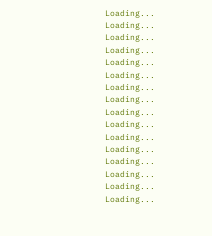Loading...
Loading...
Loading...
Loading...
Loading...
Loading...
Loading...
Loading...
Loading...
Loading...
Loading...
Loading...
Loading...
Loading...
Loading...
Loading...